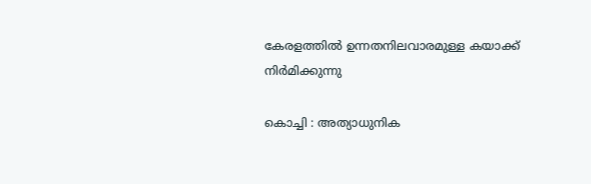കേരളത്തിൽ ഉന്നതനിലവാരമുള്ള കയാക്ക് നിർമിക്കുന്നു

കൊച്ചി : അത്യാധുനിക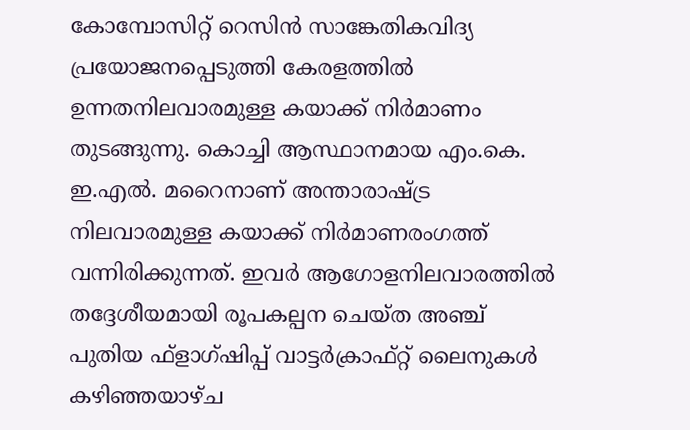കോമ്പോസിറ്റ് റെസിൻ സാങ്കേതികവിദ്യ പ്രയോജനപ്പെടുത്തി കേരളത്തിൽ ഉന്നതനിലവാരമുള്ള കയാക്ക് നിർമാണം തുടങ്ങുന്നു. കൊച്ചി ആസ്ഥാനമായ എം.കെ. ഇ.എൽ. മറൈനാണ് അന്താരാഷ്ട്ര നിലവാരമുള്ള കയാക്ക് നിർമാണരംഗത്ത് വന്നിരിക്കുന്നത്. ഇവർ ആഗോളനിലവാരത്തിൽ തദ്ദേശീയമായി രൂപകല്പന ചെയ്ത അഞ്ച് പുതിയ ഫ്ളാഗ്ഷിപ്പ് വാട്ടർക്രാഫ്റ്റ് ലൈനുകൾ കഴിഞ്ഞയാഴ്ച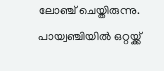ലോഞ്ച് ചെയ്തിരുന്നു. പായ്വഞ്ചിയിൽ ഒറ്റയ്ക്ക്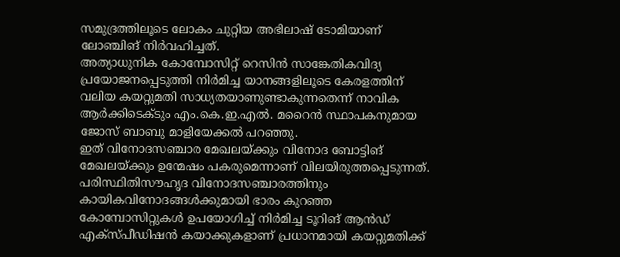സമുദ്രത്തിലൂടെ ലോകം ചുറ്റിയ അഭിലാഷ് ടോമിയാണ് ലോഞ്ചിങ് നിർവഹിച്ചത്.
അത്യാധുനിക കോമ്പോസിറ്റ് റെസിൻ സാങ്കേതികവിദ്യ പ്രയോജനപ്പെടുത്തി നിർമിച്ച യാനങ്ങളിലൂടെ കേരളത്തിന് വലിയ കയറ്റുമതി സാധ്യതയാണുണ്ടാകുന്നതെന്ന് നാവിക ആർക്കിടെക്ടും എം.കെ.ഇ.എൽ. മറൈൻ സ്ഥാപകനുമായ ജോസ് ബാബു മാളിയേക്കൽ പറഞ്ഞു.
ഇത് വിനോദസഞ്ചാര മേഖലയ്ക്കും വിനോദ ബോട്ടിങ് മേഖലയ്ക്കും ഉന്മേഷം പകരുമെന്നാണ് വിലയിരുത്തപ്പെടുന്നത്. പരിസ്ഥിതിസൗഹൃദ വിനോദസഞ്ചാരത്തിനും കായികവിനോദങ്ങൾക്കുമായി ഭാരം കുറഞ്ഞ കോമ്പോസിറ്റുകൾ ഉപയോഗിച്ച് നിർമിച്ച ടൂറിങ് ആൻഡ് എക്സ്പീഡിഷൻ കയാക്കുകളാണ് പ്രധാനമായി കയറ്റുമതിക്ക്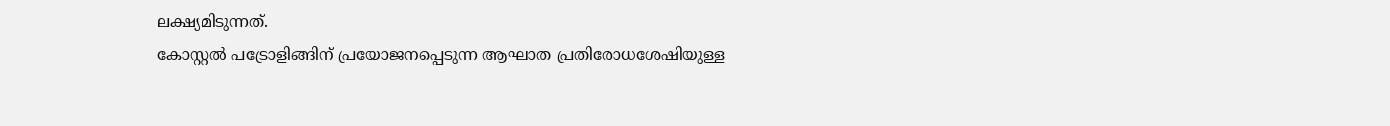ലക്ഷ്യമിടുന്നത്.
കോസ്റ്റൽ പട്രോളിങ്ങിന് പ്രയോജനപ്പെടുന്ന ആഘാത പ്രതിരോധശേഷിയുള്ള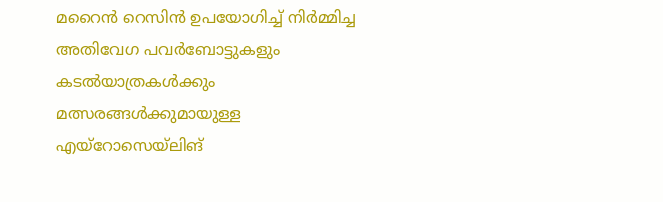മറൈൻ റെസിൻ ഉപയോഗിച്ച് നിർമ്മിച്ച അതിവേഗ പവർബോട്ടുകളും കടൽയാത്രകൾക്കും മത്സരങ്ങൾക്കുമായുള്ള എയ്റോസെയ്ലിങ്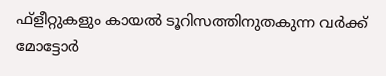ഫ്ളീറ്റുകളും കായൽ ടൂറിസത്തിനുതകുന്ന വർക്ക് മോട്ടോർ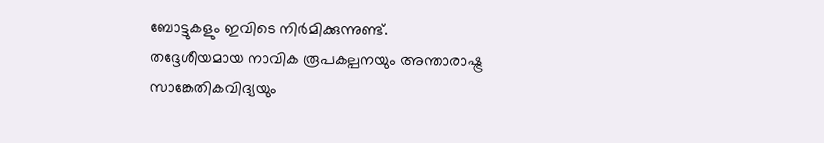ബോട്ടുകളും ഇവിടെ നിർമിക്കുന്നുണ്ട്.
തദ്ദേശീയമായ നാവിക രൂപകല്പനയും അന്താരാഷ്ട്ര സാങ്കേതികവിദ്യയും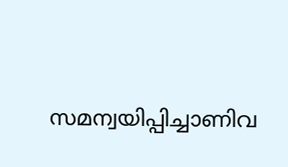സമന്വയിപ്പിച്ചാണിവ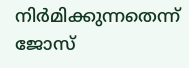നിർമിക്കുന്നതെന്ന് ജോസ്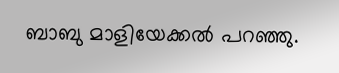ബാബു മാളിയേക്കൽ പറഞ്ഞു.